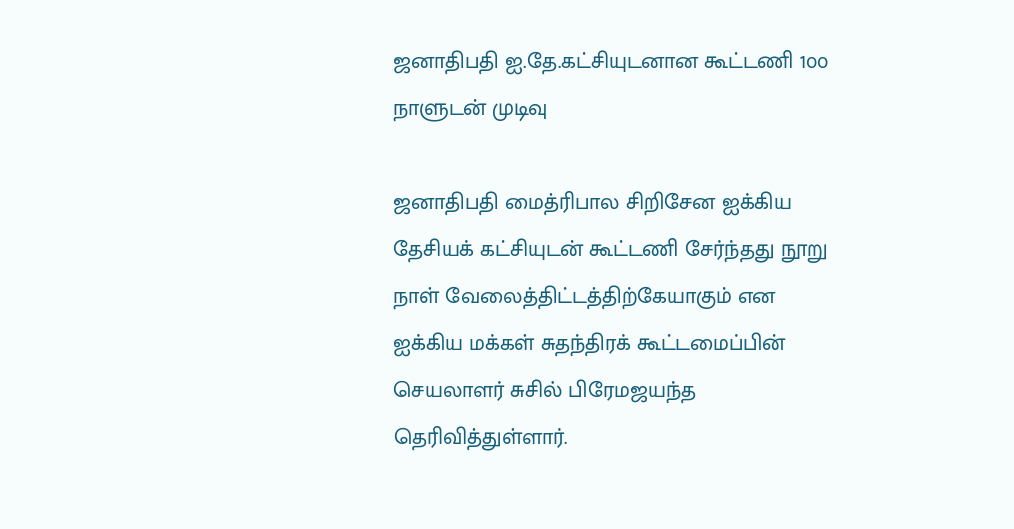ஜனாதிபதி ஐ.தே.கட்சியுடனான கூட்டணி 1௦௦ நாளுடன் முடிவு

ஜனாதிபதி மைத்ரிபால சிறிசேன ஐக்கிய தேசியக் கட்சியுடன் கூட்டணி சேர்ந்தது நூறு நாள் வேலைத்திட்டத்திற்கேயாகும் என ஐக்கிய மக்கள் சுதந்திரக் கூட்டமைப்பின் செயலாளர் சுசில் பிரேமஜயந்த தெரிவித்துள்ளார்.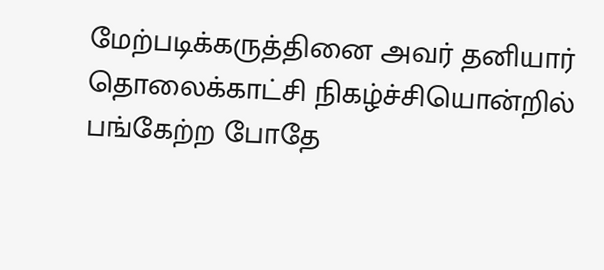மேற்படிக்கருத்தினை அவர் தனியார் தொலைக்காட்சி நிகழ்ச்சியொன்றில் பங்கேற்ற போதே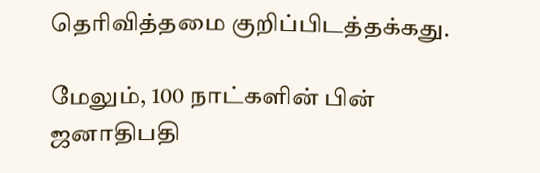தெரிவித்தமை குறிப்பிடத்தக்கது.

மேலும், 100 நாட்களின் பின் ஜனாதிபதி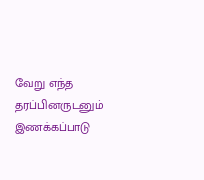வேறு எந்த தரப்பினருடனும் இணக்கப்பாடு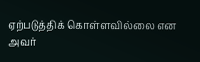ஏற்படுத்திக் கொள்ளவில்லை என அவர்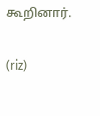கூறினார்.

(riz)